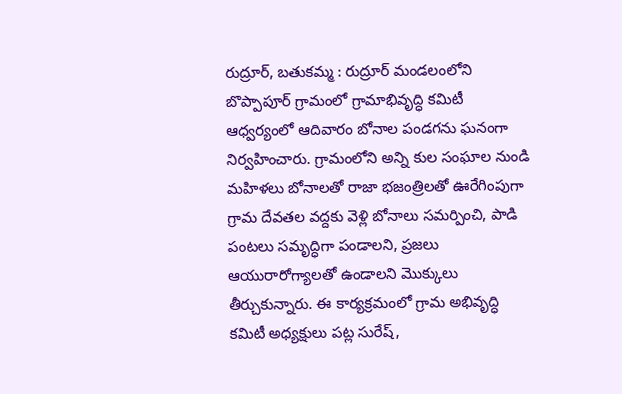రుద్రూర్, బతుకమ్మ : రుద్రూర్ మండలంలోని బొప్పాపూర్ గ్రామంలో గ్రామాభివృద్ధి కమిటీ ఆధ్వర్యంలో ఆదివారం బోనాల పండగను ఘనంగా నిర్వహించారు. గ్రామంలోని అన్ని కుల సంఘాల నుండి మహిళలు బోనాలతో రాజా భజంత్రిలతో ఊరేగింపుగా గ్రామ దేవతల వద్దకు వెళ్లి బోనాలు సమర్పించి, పాడి పంటలు సమృద్ధిగా పండాలని, ప్రజలు ఆయురారోగ్యాలతో ఉండాలని మొక్కులు తీర్చుకున్నారు. ఈ కార్యక్రమంలో గ్రామ అభివృద్ధి కమిటీ అధ్యక్షులు పట్ల సురేష్,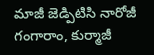మాజీ జెడ్పిటిసి నారోజీ గంగారాం, కుర్మాజీ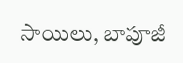సాయిలు, బాపూజీ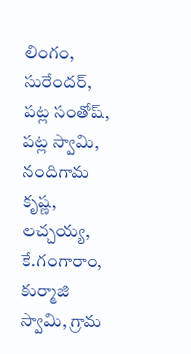లింగం, సురేందర్, పట్ల సంతోష్, పట్ల స్వామి, నందిగామ కృష్ణ, లచ్చయ్య, కే.గంగారాం, కుర్మాజి స్వామి, గ్రామ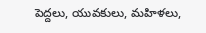పెద్దలు, యువకులు, మహిళలు,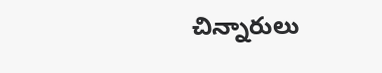చిన్నారులు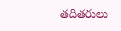తదితరులు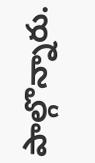పాల్గొన్నారు.